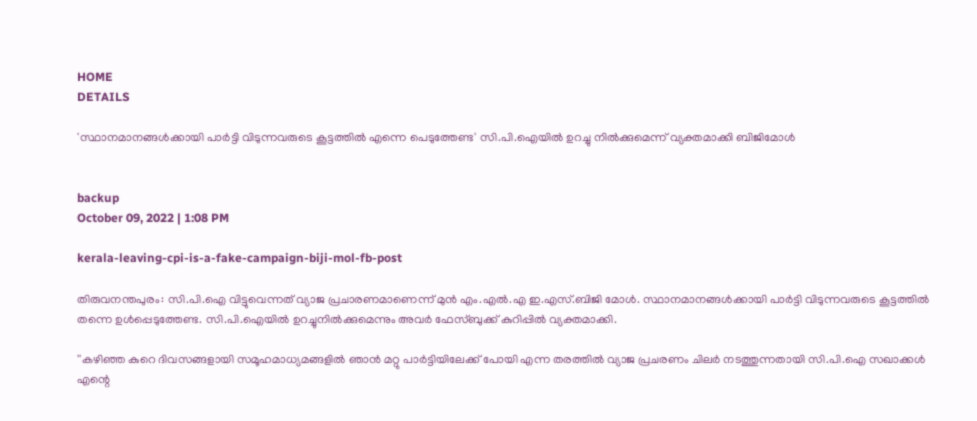HOME
DETAILS

'സ്ഥാനമാനങ്ങള്‍ക്കായി പാര്‍ട്ടി വിടുന്നവരുടെ കൂട്ടത്തില്‍ എന്നെ പെടുത്തേണ്ട' സി.പി.ഐയില്‍ ഉറച്ചു നില്‍ക്കുമെന്ന് വ്യക്തമാക്കി ബിജിമോള്‍


backup
October 09, 2022 | 1:08 PM

kerala-leaving-cpi-is-a-fake-campaign-biji-mol-fb-post

തിരുവനന്തപുരം: സി.പി.ഐ വിട്ടുവെന്നത് വ്യാജ പ്രചാരണമാണെന്ന് മുന്‍ എം.എല്‍.എ ഇ.എസ്.ബിജി മോള്‍. സ്ഥാനമാനങ്ങള്‍ക്കായി പാര്‍ട്ടി വിടുന്നവരുടെ കൂട്ടത്തില്‍ തന്നെ ഉള്‍പ്പെടുത്തേണ്ട. സി.പി.ഐയില്‍ ഉറച്ചുനില്‍ക്കുമെന്നും അവര്‍ ഫേസ്ബുക്ക് കുറിപ്പില്‍ വ്യക്തമാക്കി.

''കഴിഞ്ഞ കുറെ ദിവസങ്ങളായി സമൂഹമാധ്യമങ്ങളില്‍ ഞാന്‍ മറ്റു പാര്‍ട്ടിയിലേക്ക് പോയി എന്ന തരത്തില്‍ വ്യാജ പ്രചരണം ചിലര്‍ നടത്തുന്നതായി സി.പി.ഐ സഖാക്കള്‍ എന്റെ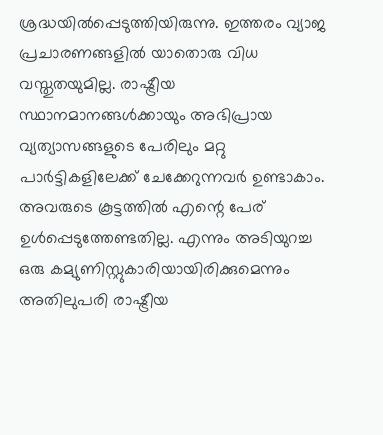ശ്രദ്ധയില്‍പ്പെടുത്തിയിരുന്നു. ഇത്തരം വ്യാജ പ്രചാരണങ്ങളില്‍ യാതൊരു വിധ വസ്തുതയുമില്ല. രാഷ്ട്രീയ സ്ഥാനമാനങ്ങള്‍ക്കായും അഭിപ്രായ വ്യത്യാസങ്ങളുടെ പേരിലും മറ്റു പാര്‍ട്ടികളിലേക്ക് ചേക്കേറുന്നവര്‍ ഉണ്ടാകാം. അവരുടെ കൂട്ടത്തില്‍ എന്റെ പേര് ഉള്‍പ്പെടുത്തേണ്ടതില്ല. എന്നും അടിയുറച്ച ഒരു കമ്യുണിസ്റ്റുകാരിയായിരിക്കുമെന്നും അതിലുപരി രാഷ്ട്രീയ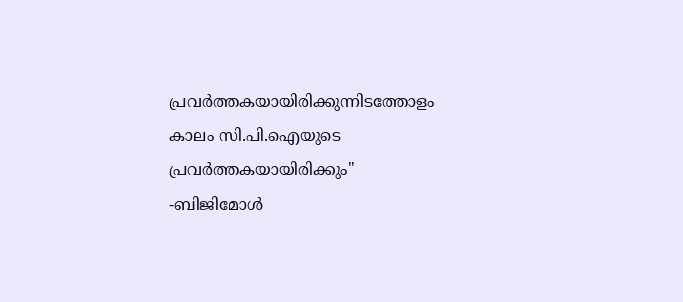പ്രവര്‍ത്തകയായിരിക്കുന്നിടത്തോളം കാലം സി.പി.ഐയുടെ പ്രവര്‍ത്തകയായിരിക്കും'' -ബിജിമോള്‍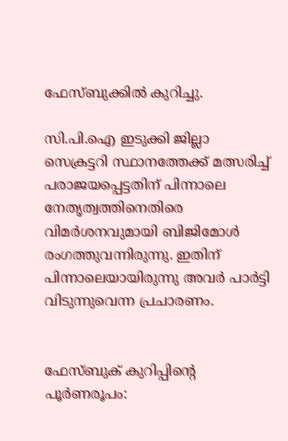ഫേസ്ബുക്കില്‍ കുറിച്ചു.

സി.പി.ഐ ഇടുക്കി ജില്ലാ സെക്രട്ടറി സ്ഥാനത്തേക്ക് മത്സരിച്ച് പരാജയപ്പെട്ടതിന് പിന്നാലെ നേതൃത്വത്തിനെതിരെ വിമര്‍ശനവുമായി ബിജിമോള്‍ രംഗത്തുവന്നിരുന്നു. ഇതിന് പിന്നാലെയായിരുന്നു അവര്‍ പാര്‍ട്ടി വിടുന്നുവെന്ന പ്രചാരണം.


ഫേസ്ബുക് കുറിപ്പിന്റെ പൂര്‍ണരൂപം: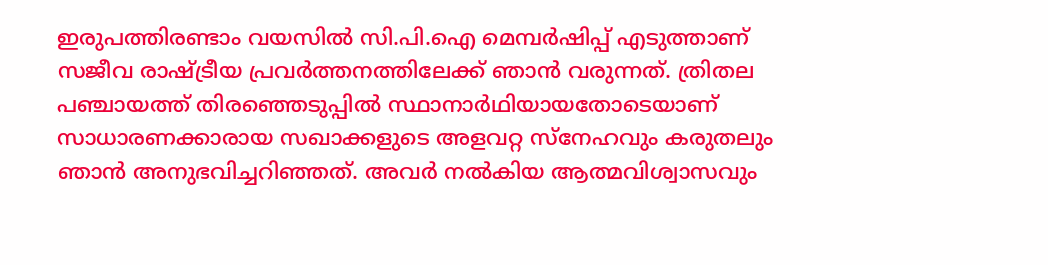ഇരുപത്തിരണ്ടാം വയസില്‍ സി.പി.ഐ മെമ്പര്‍ഷിപ്പ് എടുത്താണ് സജീവ രാഷ്ട്രീയ പ്രവര്‍ത്തനത്തിലേക്ക് ഞാന്‍ വരുന്നത്. ത്രിതല പഞ്ചായത്ത് തിരഞ്ഞെടുപ്പില്‍ സ്ഥാനാര്‍ഥിയായതോടെയാണ് സാധാരണക്കാരായ സഖാക്കളുടെ അളവറ്റ സ്നേഹവും കരുതലും ഞാന്‍ അനുഭവിച്ചറിഞ്ഞത്. അവര്‍ നല്‍കിയ ആത്മവിശ്വാസവും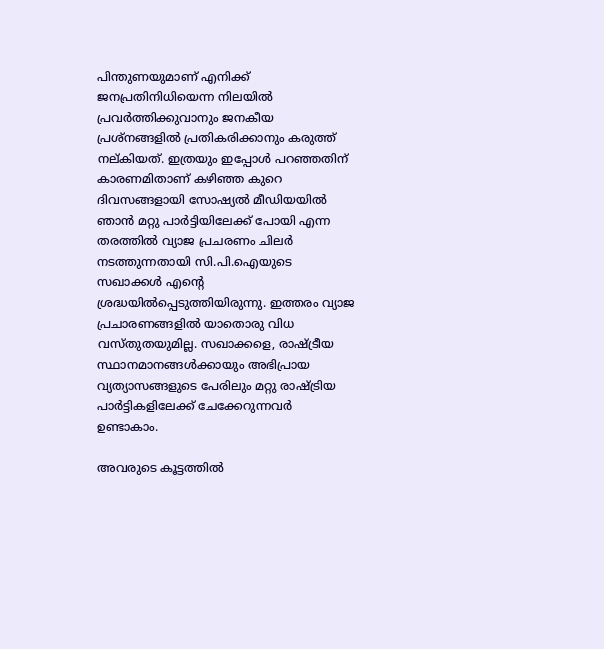പിന്തുണയുമാണ് എനിക്ക് ജനപ്രതിനിധിയെന്ന നിലയില്‍ പ്രവര്‍ത്തിക്കുവാനും ജനകീയ പ്രശ്നങ്ങളില്‍ പ്രതികരിക്കാനും കരുത്ത് നല്കിയത്. ഇത്രയും ഇപ്പോള്‍ പറഞ്ഞതിന് കാരണമിതാണ് കഴിഞ്ഞ കുറെ ദിവസങ്ങളായി സോഷ്യല്‍ മീഡിയയില്‍ ഞാന്‍ മറ്റു പാര്‍ട്ടിയിലേക്ക് പോയി എന്ന തരത്തില്‍ വ്യാജ പ്രചരണം ചിലര്‍ നടത്തുന്നതായി സി.പി.ഐയുടെ സഖാക്കള്‍ എന്റെ ശ്രദ്ധയില്‍പ്പെടുത്തിയിരുന്നു. ഇത്തരം വ്യാജ പ്രചാരണങ്ങളില്‍ യാതൊരു വിധ വസ്തുതയുമില്ല. സഖാക്കളെ, രാഷ്ട്രീയ സ്ഥാനമാനങ്ങള്‍ക്കായും അഭിപ്രായ വ്യത്യാസങ്ങളുടെ പേരിലും മറ്റു രാഷ്ട്രിയ പാര്‍ട്ടികളിലേക്ക് ചേക്കേറുന്നവര്‍ ഉണ്ടാകാം.

അവരുടെ കൂട്ടത്തില്‍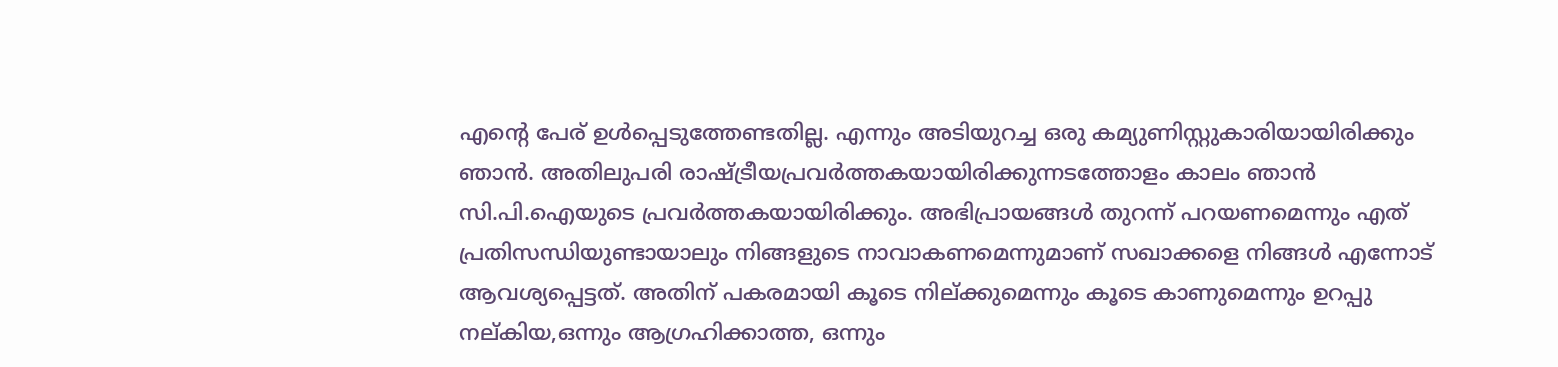എന്റെ പേര് ഉള്‍പ്പെടുത്തേണ്ടതില്ല. എന്നും അടിയുറച്ച ഒരു കമ്യുണിസ്റ്റുകാരിയായിരിക്കും ഞാന്‍. അതിലുപരി രാഷ്ട്രീയപ്രവര്‍ത്തകയായിരിക്കുന്നടത്തോളം കാലം ഞാന്‍ സി.പി.ഐയുടെ പ്രവര്‍ത്തകയായിരിക്കും. അഭിപ്രായങ്ങള്‍ തുറന്ന് പറയണമെന്നും എത് പ്രതിസന്ധിയുണ്ടായാലും നിങ്ങളുടെ നാവാകണമെന്നുമാണ് സഖാക്കളെ നിങ്ങള്‍ എന്നോട് ആവശ്യപ്പെട്ടത്. അതിന് പകരമായി കൂടെ നില്ക്കുമെന്നും കൂടെ കാണുമെന്നും ഉറപ്പു നല്കിയ,ഒന്നും ആഗ്രഹിക്കാത്ത, ഒന്നും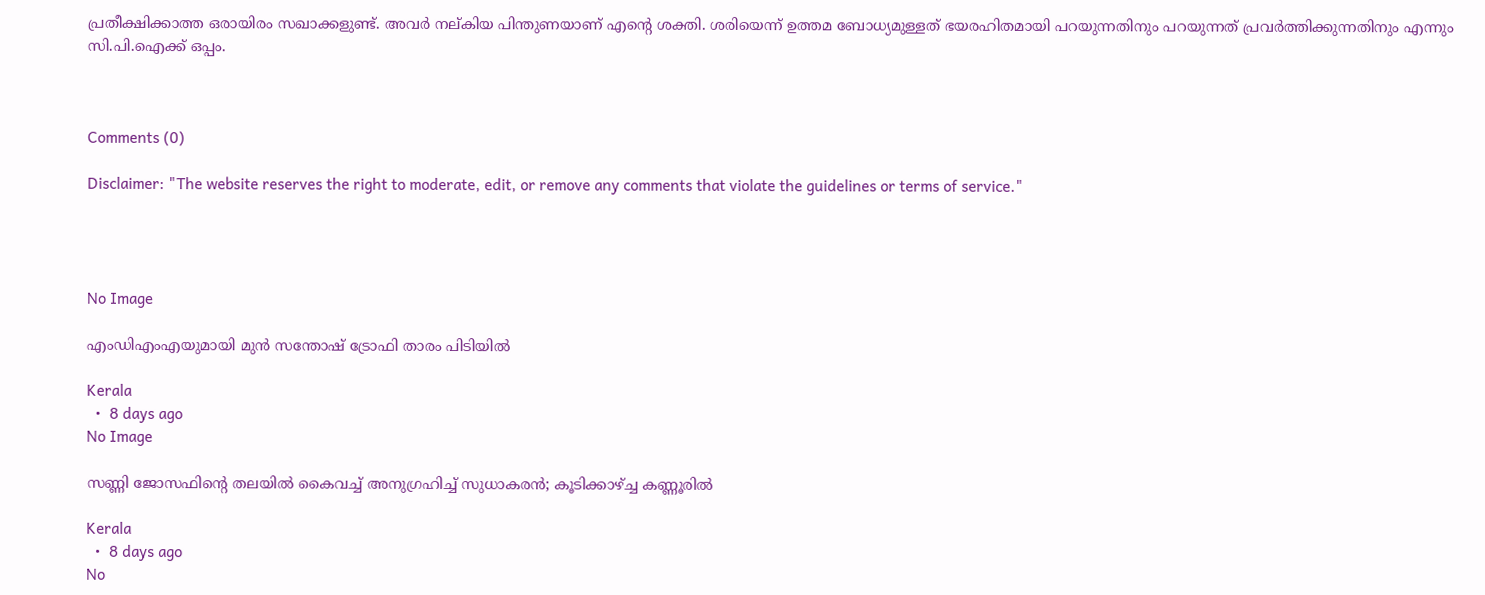പ്രതീക്ഷിക്കാത്ത ഒരായിരം സഖാക്കളുണ്ട്. അവര്‍ നല്കിയ പിന്തുണയാണ് എന്റെ ശക്തി. ശരിയെന്ന് ഉത്തമ ബോധ്യമുള്ളത് ഭയരഹിതമായി പറയുന്നതിനും പറയുന്നത് പ്രവര്‍ത്തിക്കുന്നതിനും എന്നും സി.പി.ഐക്ക് ഒപ്പം.



Comments (0)

Disclaimer: "The website reserves the right to moderate, edit, or remove any comments that violate the guidelines or terms of service."




No Image

എംഡിഎംഎയുമായി മുന്‍ സന്തോഷ് ട്രോഫി താരം പിടിയില്‍

Kerala
  •  8 days ago
No Image

സണ്ണി ജോസഫിന്റെ തലയില്‍ കൈവച്ച് അനുഗ്രഹിച്ച് സുധാകരന്‍; കൂടിക്കാഴ്ച്ച കണ്ണൂരിൽ

Kerala
  •  8 days ago
No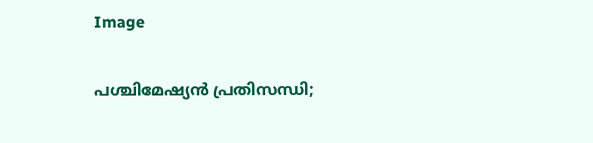Image

പശ്ചിമേഷ്യന്‍ പ്രതിസന്ധി;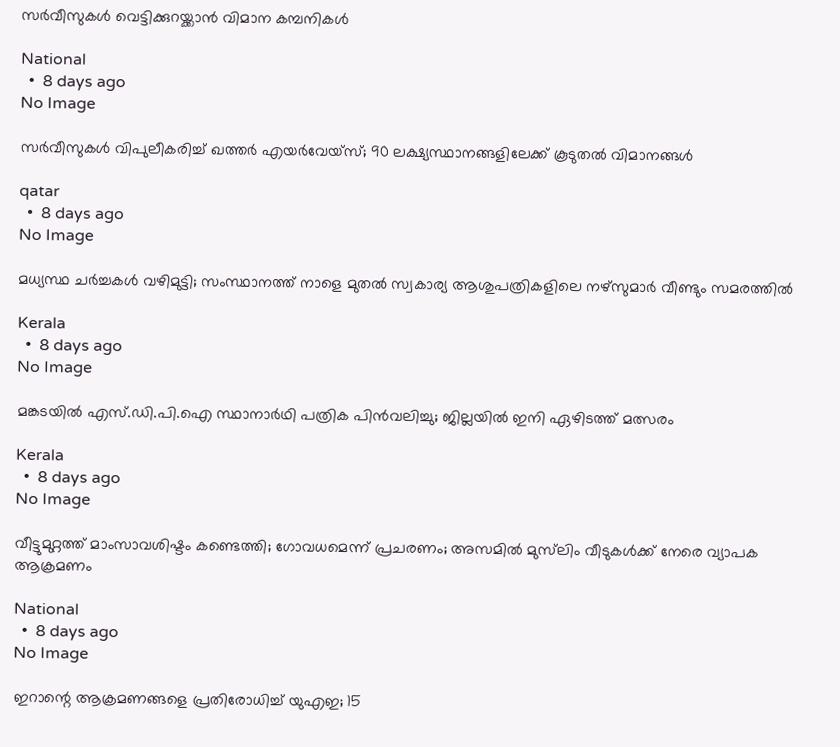സര്‍വീസുകള്‍ വെട്ടിക്കുറയ്ക്കാന്‍ വിമാന കമ്പനികള്‍

National
  •  8 days ago
No Image

സർവീസുകൾ വിപുലീകരിച്ച് ഖത്തർ എയർവേയ്‌സ്; 90 ലക്ഷ്യസ്ഥാനങ്ങളിലേക്ക് കൂടുതൽ വിമാനങ്ങൾ

qatar
  •  8 days ago
No Image

മധ്യസ്ഥ ചർച്ചകൾ വഴിമുട്ടി; സംസ്ഥാനത്ത് നാളെ മുതൽ സ്വകാര്യ ആശുപത്രികളിലെ നഴ്സുമാർ വീണ്ടും സമരത്തിൽ

Kerala
  •  8 days ago
No Image

മങ്കടയിൽ എസ്.ഡി.പി.ഐ സ്ഥാനാർഥി പത്രിക പിൻവലിച്ചു; ജില്ലയിൽ ഇനി ഏഴിടത്ത് മത്സരം

Kerala
  •  8 days ago
No Image

വീട്ടുമുറ്റത്ത് മാംസാവശിഷ്ടം കണ്ടെത്തി; ഗോവധമെന്ന് പ്രചരണം; അസമില്‍ മുസ്‌ലിം വീടുകള്‍ക്ക് നേരെ വ്യാപക ആക്രമണം

National
  •  8 days ago
No Image

ഇറാന്റെ ആക്രമണങ്ങളെ പ്രതിരോധിച്ച് യുഎഇ; 15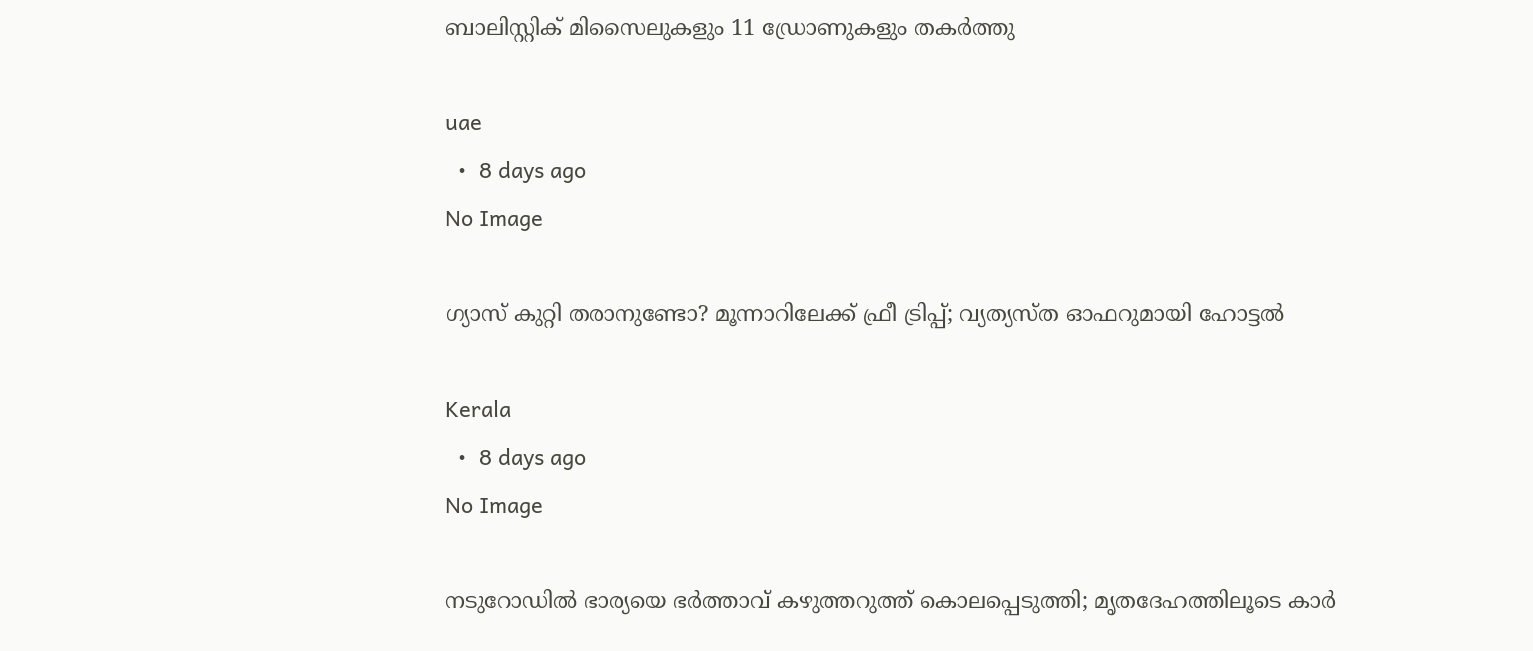ബാലിസ്റ്റിക് മിസൈലുകളും 11 ഡ്രോണുകളും തകർത്തു

uae
  •  8 days ago
No Image

ഗ്യാസ് കുറ്റി തരാനുണ്ടോ? മൂന്നാറിലേക്ക് ഫ്രീ ട്രിപ്പ്; വ്യത്യസ്ത ഓഫറുമായി ഹോട്ടല്‍

Kerala
  •  8 days ago
No Image

നടുറോഡിൽ ഭാര്യയെ ഭർത്താവ് കഴുത്തറുത്ത് കൊലപ്പെടുത്തി; മൃതദേഹത്തിലൂടെ കാർ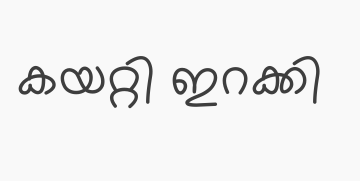കയറ്റി ഇറക്കി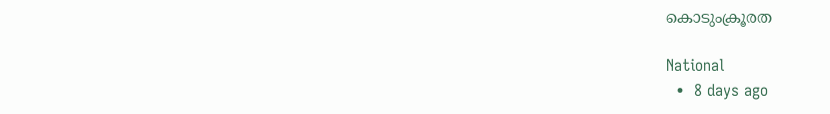കൊടുംക്രൂരത

National
  •  8 days ago